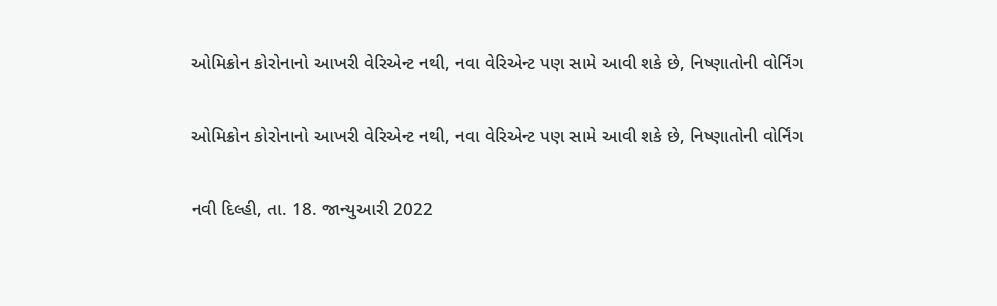ઓમિક્રોન કોરોનાનો આખરી વેરિએન્ટ નથી, નવા વેરિએન્ટ પણ સામે આવી શકે છે, નિષ્ણાતોની વોર્નિંગ

ઓમિક્રોન કોરોનાનો આખરી વેરિએન્ટ નથી, નવા વેરિએન્ટ પણ સામે આવી શકે છે, નિષ્ણાતોની વોર્નિંગ

નવી દિલ્હી, તા. 18. જાન્યુઆરી 2022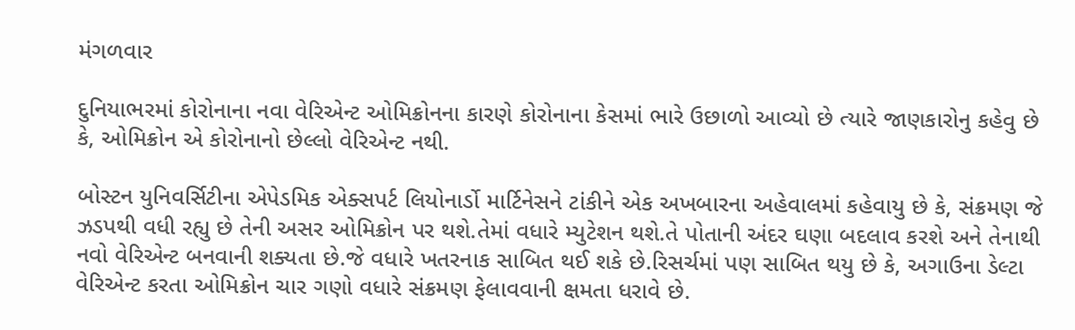મંગળવાર

દુનિયાભરમાં કોરોનાના નવા વેરિએન્ટ ઓમિક્રોનના કારણે કોરોનાના કેસમાં ભારે ઉછાળો આવ્યો છે ત્યારે જાણકારોનુ કહેવુ છે કે, ઓમિક્રોન એ કોરોનાનો છેલ્લો વેરિએન્ટ નથી.

બોસ્ટન યુનિવર્સિટીના એપેડમિક એક્સપર્ટ લિયોનાર્ડો માર્ટિનેસને ટાંકીને એક અખબારના અહેવાલમાં કહેવાયુ છે કે, સંક્રમણ જે ઝડપથી વધી રહ્યુ છે તેની અસર ઓમિક્રોન પર થશે.તેમાં વધારે મ્યુટેશન થશે.તે પોતાની અંદર ઘણા બદલાવ કરશે અને તેનાથી નવો વેરિએન્ટ બનવાની શક્યતા છે.જે વધારે ખતરનાક સાબિત થઈ શકે છે.રિસર્ચમાં પણ સાબિત થયુ છે કે, અગાઉના ડેલ્ટા વેરિએન્ટ કરતા ઓમિક્રોન ચાર ગણો વધારે સંક્રમણ ફેલાવવાની ક્ષમતા ધરાવે છે.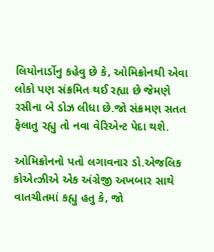લિયોનાર્ડોનુ કહેવુ છે કે, ઓમિક્રોનથી એવા લોકો પણ સંક્રમિત થઈ રહ્યા છે જેમણે રસીના બે ડોઝ લીધા છે.જો સંક્રમણ સતત ફેલાતુ રહ્યુ તો નવા વેરિએન્ટ પેદા થશે.

ઓમિક્રોનનો પતો લગાવનાર ડો.એજલિક કોએત્ઝીએ એક અંગ્રેજી અખબાર સાથે વાતચીતમાં કહ્યુ હતુ કે, જો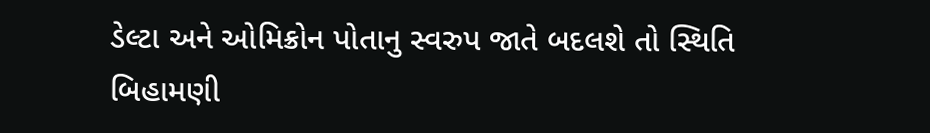ડેલ્ટા અને ઓમિક્રોન પોતાનુ સ્વરુપ જાતે બદલશે તો સ્થિતિ બિહામણી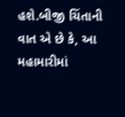હશે.બીજી ચિંતાની વાત એ છે કે, આ મહામારીમાં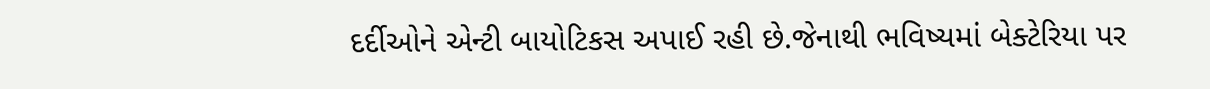દર્દીઓને એન્ટી બાયોટિકસ અપાઈ રહી છે.જેનાથી ભવિષ્યમાં બેક્ટેરિયા પર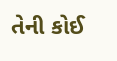તેની કોઈ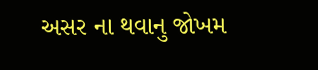અસર ના થવાનુ જોખમ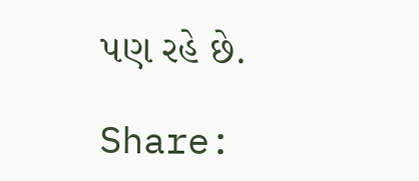પણ રહે છે.

Share: